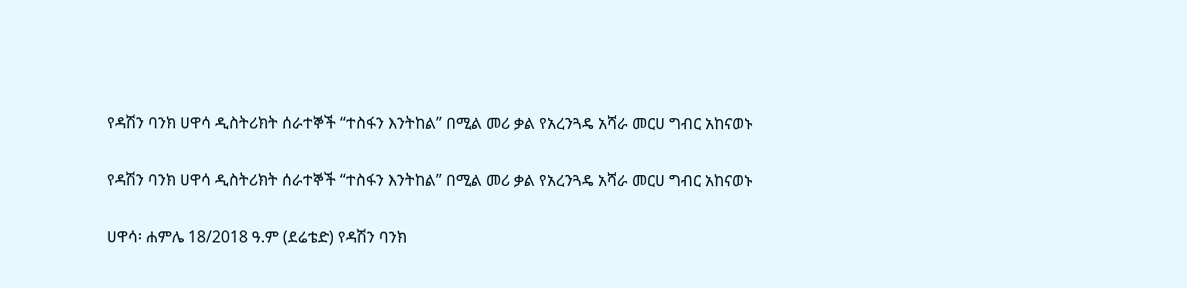የዳሽን ባንክ ሀዋሳ ዲስትሪክት ሰራተኞች “ተስፋን እንትከል” በሚል መሪ ቃል የአረንጓዴ አሻራ መርሀ ግብር አከናወኑ

የዳሽን ባንክ ሀዋሳ ዲስትሪክት ሰራተኞች “ተስፋን እንትከል” በሚል መሪ ቃል የአረንጓዴ አሻራ መርሀ ግብር አከናወኑ

ሀዋሳ፡ ሐምሌ 18/2018 ዓ.ም (ደሬቴድ) የዳሽን ባንክ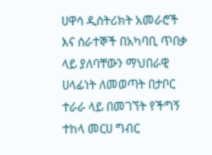ሀዋሳ ዲስትሪክት አመራሮች እና ሰራተኞች በአካባቢ ጥበቃ ላይ ያለባቸውን ማህበራዊ ሀላፊነት ለመወጣት በታቦር ተራራ ላይ በመገኘት የችግኝ ተከላ መርሀ ግብር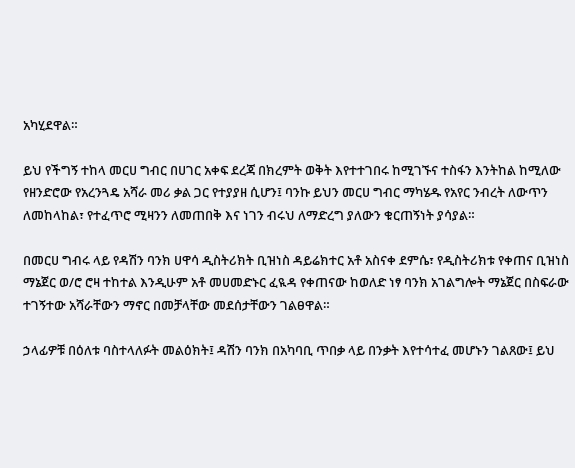አካሂደዋል።

ይህ የችግኝ ተከላ መርሀ ግብር በሀገር አቀፍ ደረጃ በክረምት ወቅት እየተተገበሩ ከሚገኙና ተስፋን እንትከል ከሚለው የዘንድሮው የአረንጓዴ አሻራ መሪ ቃል ጋር የተያያዘ ሲሆን፤ ባንኩ ይህን መርሀ ግብር ማካሄዱ የአየር ንብረት ለውጥን ለመከላከል፣ የተፈጥሮ ሚዛንን ለመጠበቅ እና ነገን ብሩህ ለማድረግ ያለውን ቁርጠኝነት ያሳያል።

በመርሀ ግብሩ ላይ የዳሽን ባንክ ሀዋሳ ዲስትሪክት ቢዝነስ ዳይሬክተር አቶ አስናቀ ደምሴ፣ የዲስትሪክቱ የቀጠና ቢዝነስ ማኔጀር ወ/ሮ ሮዛ ተከተል እንዲሁም አቶ መሀመድኑር ፈዪዳ የቀጠናው ከወለድ ነፃ ባንክ አገልግሎት ማኔጀር በስፍራው ተገኝተው አሻራቸውን ማኖር በመቻላቸው መደሰታቸውን ገልፀዋል።

ኃላፊዎቹ በዕለቱ ባስተላለፉት መልዕክት፤ ዳሽን ባንክ በአካባቢ ጥበቃ ላይ በንቃት እየተሳተፈ መሆኑን ገልጸው፤ ይህ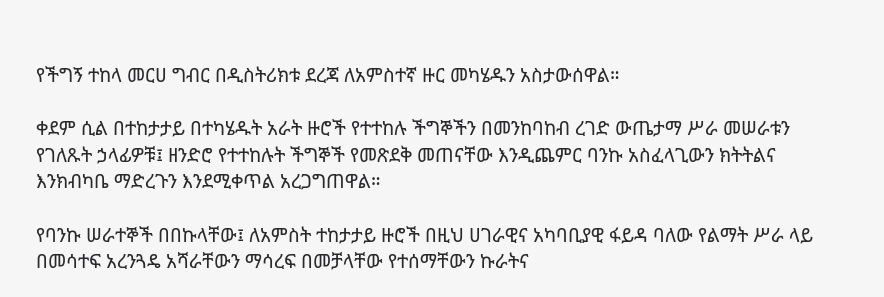የችግኝ ተከላ መርሀ ግብር በዲስትሪክቱ ደረጃ ለአምስተኛ ዙር መካሄዱን አስታውሰዋል።

ቀደም ሲል በተከታታይ በተካሄዱት አራት ዙሮች የተተከሉ ችግኞችን በመንከባከብ ረገድ ውጤታማ ሥራ መሠራቱን የገለጹት ኃላፊዎቹ፤ ዘንድሮ የተተከሉት ችግኞች የመጽደቅ መጠናቸው እንዲጨምር ባንኩ አስፈላጊውን ክትትልና እንክብካቤ ማድረጉን እንደሚቀጥል አረጋግጠዋል።

የባንኩ ሠራተኞች በበኩላቸው፤ ለአምስት ተከታታይ ዙሮች በዚህ ሀገራዊና አካባቢያዊ ፋይዳ ባለው የልማት ሥራ ላይ በመሳተፍ አረንጓዴ አሻራቸውን ማሳረፍ በመቻላቸው የተሰማቸውን ኩራትና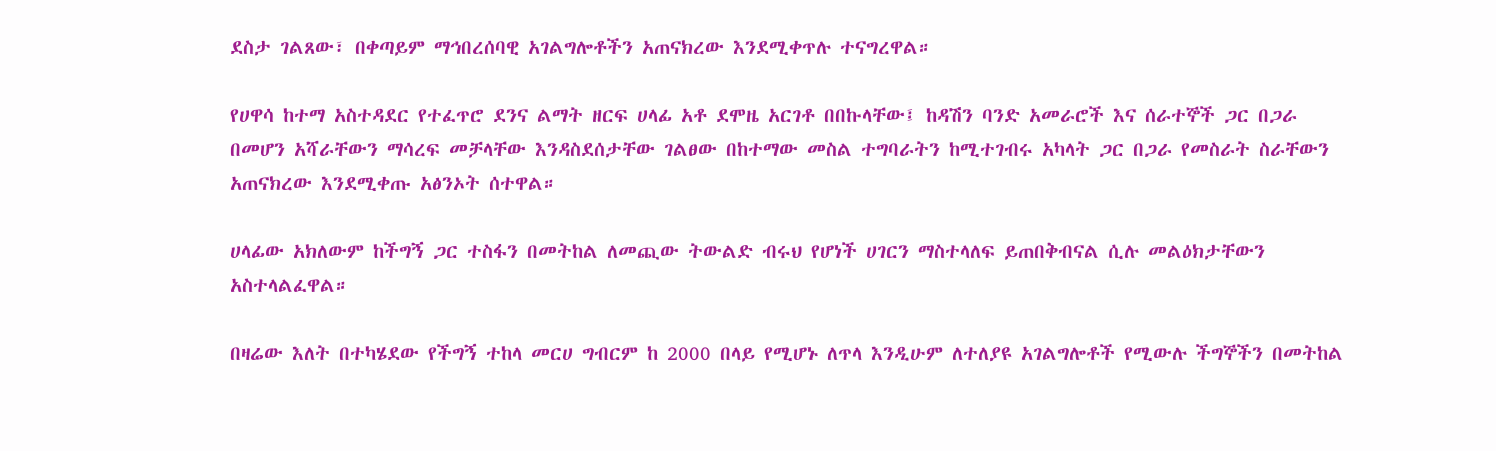ደስታ ገልጸው፣ በቀጣይም ማኅበረሰባዊ አገልግሎቶችን አጠናክረው እንደሚቀጥሉ ተናግረዋል።

የሀዋሳ ከተማ አስተዳደር የተፈጥሮ ደንና ልማት ዘርፍ ሀላፊ አቶ ደሞዜ አርገቶ በበኩላቸው፤ ከዳሽን ባንድ አመራሮች እና ሰራተኞች ጋር በጋራ በመሆን አሻራቸውን ማሳረፍ መቻላቸው እንዳስደሰታቸው ገልፀው በከተማው መስል ተግባራትን ከሚተገብሩ አካላት ጋር በጋራ የመስራት ስራቸውን አጠናክረው እንደሚቀጡ አፅንኦት ሰተዋል።

ሀላፊው አክለውም ከችግኝ ጋር ተስፋን በመትከል ለመጪው ትውልድ ብሩህ የሆነች ሀገርን ማስተላለፍ ይጠበቅብናል ሲሉ መልዕክታቸውን አስተላልፈዋል።

በዛሬው እለት በተካሄደው የችግኝ ተከላ መርሀ ግብርም ከ 2000 በላይ የሚሆኑ ለጥላ እንዲሁም ለተለያዩ አገልግሎቶች የሚውሉ ችግኞችን በመትከል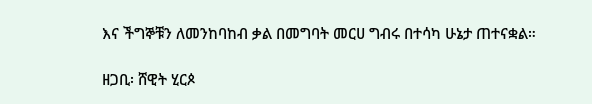እና ችግኞቹን ለመንከባከብ ቃል በመግባት መርሀ ግብሩ በተሳካ ሁኔታ ጠተናቋል።

ዘጋቢ፡ ሸዊት ሂርጶ